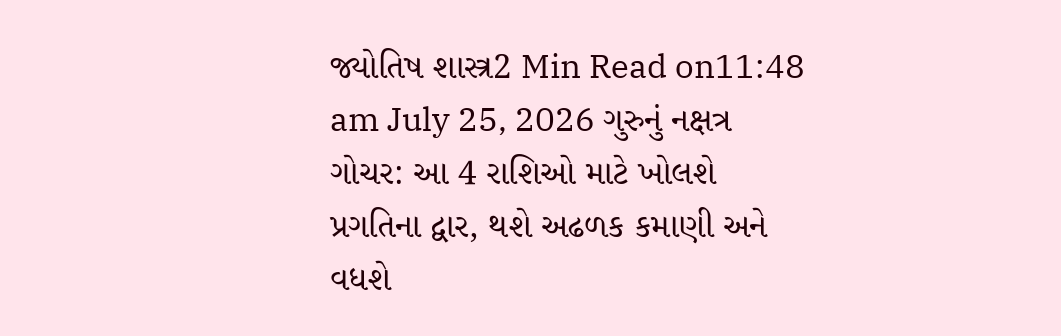જ્યોતિષ શાસ્ત્ર2 Min Read on11:48 am July 25, 2026 ગુરુનું નક્ષત્ર ગોચર: આ 4 રાશિઓ માટે ખોલશે પ્રગતિના દ્વાર, થશે અઢળક કમાણી અને વધશે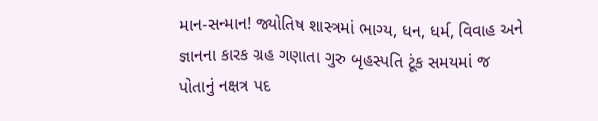માન-સન્માન! જ્યોતિષ શાસ્ત્રમાં ભાગ્ય, ધન, ધર્મ, વિવાહ અને જ્ઞાનના કારક ગ્રહ ગણાતા ગુરુ બૃહસ્પતિ ટૂંક સમયમાં જ પોતાનું નક્ષત્ર પદ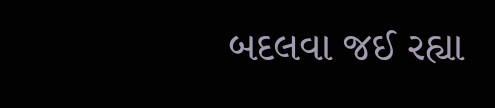બદલવા જઈ રહ્યા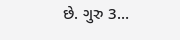છે. ગુરુ 3…